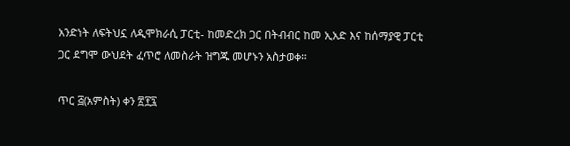አንድነት ለፍትህኗ ለዲሞክራሲ ፓርቲ- ከመድረክ ጋር በትብብር ከመ ኢአድ እና ከሰማያዊ ፓርቲ ጋር ደግሞ ውህደት ፈጥሮ ለመስራት ዝግጁ መሆኑን አስታወቀ።

ጥር ፭(አምስት) ቀን ፳፻፯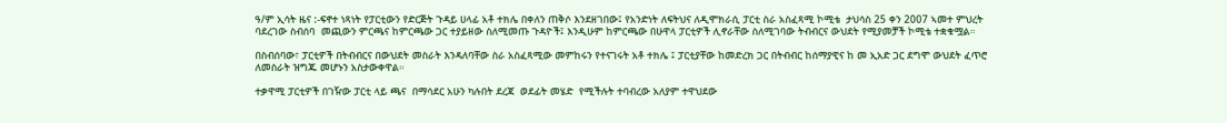ዓ/ም ኢሳት ዜና :-ፍኖተ ነጻነት የፓርቲውን የድርጅት ጉዳይ ሀላፊ አቶ ተክሌ በቀለን ጠቅሶ እንደዘገበው፤ የአንድነት ለፍትህና ለዲሞክራሲ ፓርቲ ስራ አስፈጻሚ ኮሚቴ  ታህሳስ 25 ቀን 2007 ኣመተ ምህረት ባደረገው ስብሰባ  መጪውን ምርጫና ከምርጫው ጋር ተያይዘው ስለሚመጡ ጉዳዮች፤ እንዲሁም ከምርጫው በሁዋላ ፓርቲዎች ሊኖራቸው ስለሚገባው ትብብርና ውህደት የሚያመቻች ኮሚቴ ተቋቁሟል።

በስብሰባው፣ ፓርቲዎች በትብብርና በውህደት መስራት እንዳለባቸው ስራ አስፈጻሚው መምከሩን የተናገሩት አቶ ተክሌ ፤ ፓርቲያቸው ከመድረክ ጋር በትብብር ከሰማያዊና ከ መ ኢአድ ጋር ደግሞ ውህደት ፈጥሮ ለመስራት ዝግጁ መሆኑን አስታውቀዋል።

ተቃዋሚ ፓርቲዎች በገዥው ፓርቲ ላይ ጫና  በማሳደር አሁን ካሉበት ደረጃ  ወደፊት መሄድ  የሚችሉት ተባብረው አለያም ተዋህደው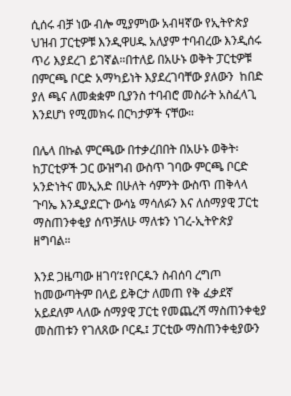ሲሰሩ ብቻ ነው ብሎ ሚያምነው አብዛኛው የኢትዮጵያ ህዝብ ፓርቲዎቹ እንዲዋሀዱ አለያም ተባብረው እንዲሰሩ ጥሪ እያደረገ ይገኛል።በተለይ በአሁኑ ወቅት ፓርቲዎቹ በምርጫ ቦርድ አማካይነት እያደረገባቸው ያለውን  ከበድ ያለ ጫና ለመቋቋም ቢያንስ ተባብሮ መስራት አስፈላጊ እንደሆነ የሚመክሩ በርካታዎች ናቸው።

በሌላ በኩል ምርጫው በተቃረበበት በአሁኑ ወቅት፡ከፓርቲዎች ጋር ውዝግብ ውስጥ ገባው ምርጫ ቦርድ አንድነትና መኢአድ በሁለት ሳምንት ውስጥ ጠቅላላ ጉባኤ እንዲያደርጉ ውሳኔ ማሳለፉን እና ለሰማያዊ ፓርቲ ማስጠንቀቂያ ሰጥቻለሁ ማለቱን ነገረ-ኢትዮጵያ ዘግባል።

እንደ ጋዜጣው ዘገባ’፤የቦርዱን ስብሰባ ረግጦ ከመውጣትም በላይ ይቅርታ ለመጠ የቅ ፈቃደኛ አይደለም ላለው ሰማያዊ ፓርቲ የመጨረሻ ማስጠንቀቂያ መስጠቱን የገለጸው ቦርዱ፤ ፓርቲው ማስጠንቀቂያውን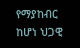የማያከብር ከሆነ ህጋዊ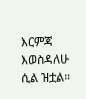እርምጃ እወስዳለሁ ሲል ዝቷል።